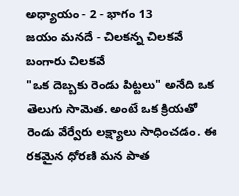అధ్యాయం - 2 - భాగం 13
జయం మనదే - చిలకన్న చిలకవే బంగారు చిలకవే
"ఒక దెబ్బకు రెండు పిట్టలు" అనేది ఒక తెలుగు సామెత. అంటే ఒక క్రియతో రెండు వేర్వేరు లక్ష్యాలు సాధించడం. ఈ రకమైన ధోరణి మన పాత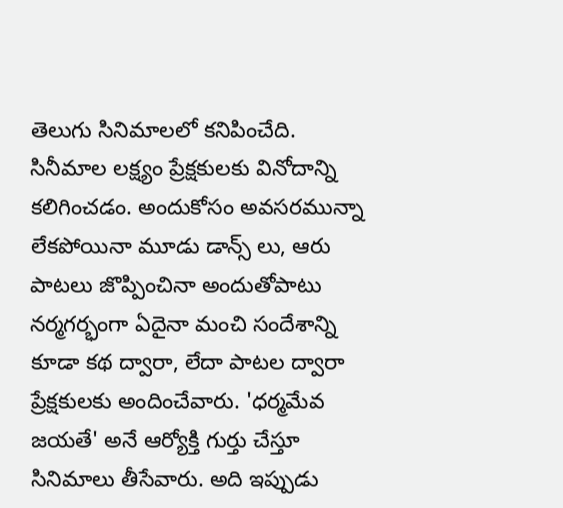తెలుగు సినిమాలలో కనిపించేది. సినీమాల లక్ష్యం ప్రేక్షకులకు వినోదాన్ని కలిగించడం. అందుకోసం అవసరమున్నా లేకపోయినా మూడు డాన్స్ లు, ఆరు పాటలు జొప్పించినా అందుతోపాటు నర్మగర్భంగా ఏదైనా మంచి సందేశాన్ని కూడా కథ ద్వారా, లేదా పాటల ద్వారా ప్రేక్షకులకు అందించేవారు. 'ధర్మమేవ జయతే' అనే ఆర్యోక్తి గుర్తు చేస్తూ సినిమాలు తీసేవారు. అది ఇప్పుడు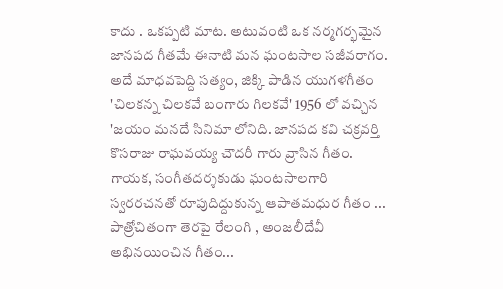కాదు . ఒకప్పటి మాట. అటువంటి ఒక నర్మగర్భమైన జానపద గీతమే ఈనాటి మన ఘంటసాల సజీవరాగం.
అదే మాధవపెద్ది సత్యం, జిక్కి పాడిన యుగళగీతం 'చిలకన్న చిలకవే బంగారు గిలకవే' 1956 లో వచ్చిన 'జయం మనదే సినిమా లోనిది. జానపద కవి చక్రవర్తి కొసరాజు రాఘవయ్య చౌదరీ గారు వ్రాసిన గీతం. గాయక, సంగీతదర్శకుడు ఘంటసాలగారి స్వరరచనతో రూపుదిద్దుకున్న ఆపాతమధుర గీతం ... పాత్రోచితంగా తెరపై రేలంగి , అంజలీదేవీ అభినయించిన గీతం...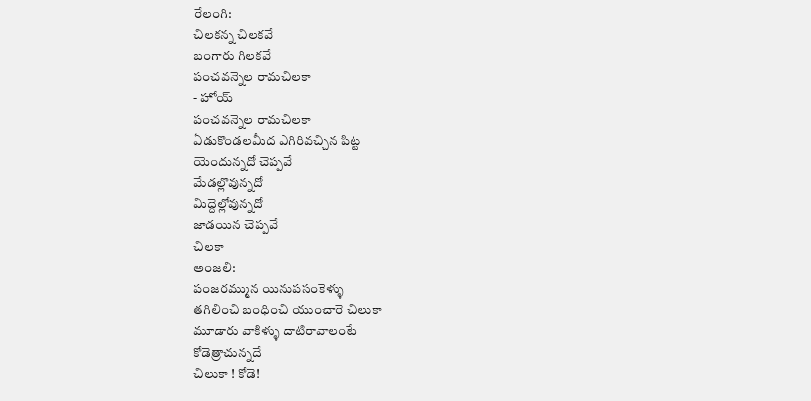రేలంగి:
చిలకన్న చిలకవే
బంగారు గిలకవే
పంచవన్నెల రామచిలకా
- హోయ్
పంచవన్నెల రామచిలకా
ఏడుకొండలమీద ఎగిరివచ్చిన పిట్ట
యెందున్నదో చెప్పవే
మేడల్లొవున్నదో
మిద్దెల్లోవున్నదో
జాడయిన చెప్పవే
చిలకా
అంజలి:
పంజరమ్మున యినుపసంకెళ్ళు
తగిలించి బంధించి యుంచారె చిలుకా
మూడారు వాకిళ్ళు దాటిరావాలంటే
కోడెత్రాచున్నదే
చిలుకా ! కోడె!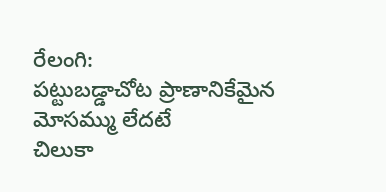రేలంగి:
పట్టుబడ్డాచోట ప్రాణానికేమైన
మోసమ్ము లేదటే
చిలుకా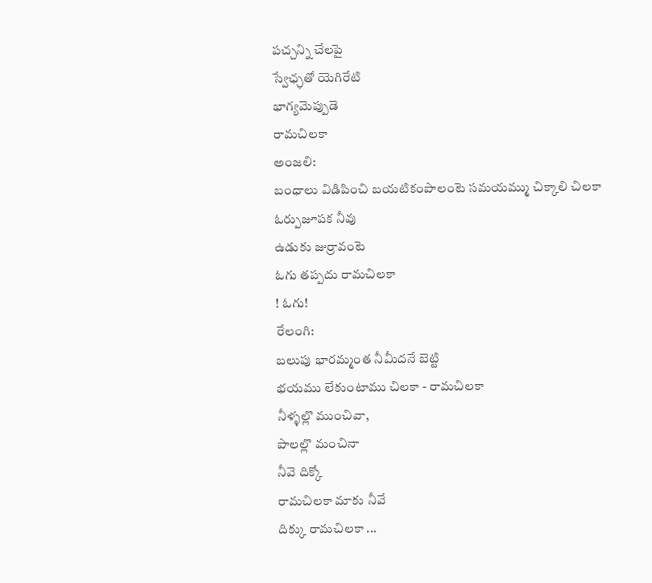పచ్చన్ని చేలపై
స్వేఛ్ఛతో యెగిరేటి
భాగ్యమెప్పుడె
రామచిలకా
అంజలి:
బంధాలు విడిపించి బయటికంపాలంటె సమయమ్ము చిక్కాలి చిలకా
ఓర్పుజూపక నీవు
ఉడుకు జుర్రావంటె
ఓగు తప్పదు రామచిలకా
! ఓగు!
రేలంగి:
బలుపు భారమ్మంత నీమీదనే బెట్టి
భయము లేకుంటాము చిలకా - రామచిలకా
నీళ్ళల్లొ ముంచివా,
పాలల్లొ మంచినా
నీవె దిక్కో
రామచిలకా మాకు నీవే
దిక్కు రామచిలకా ...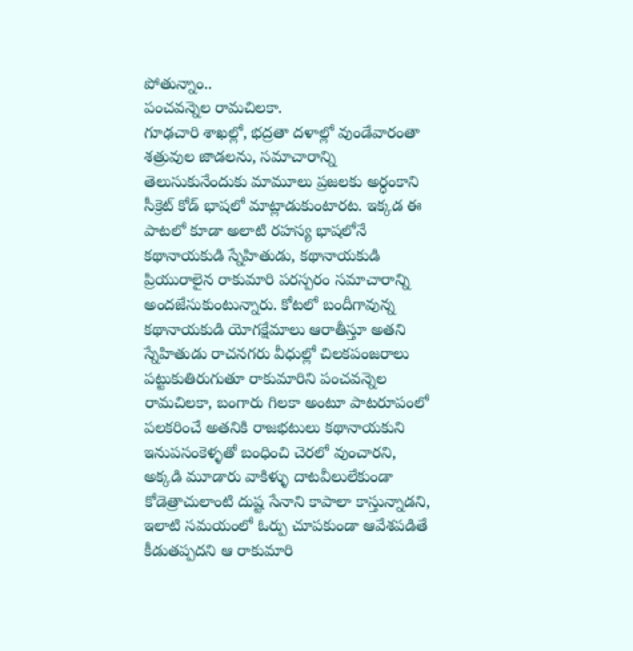పోతున్నాం..
పంచవన్నెల రామచిలకా.
గూఢచారి శాఖల్లో, భద్రతా దళాల్లో వుండేవారంతా శత్రువుల జాడలను, సమాచారాన్ని తెలుసుకునేందుకు మామూలు ప్రజలకు అర్ధంకాని సీక్రెట్ కోడ్ భాషలో మాట్లాడుకుంటారట. ఇక్కడ ఈ పాటలో కూడా అలాటి రహస్య భాషలోనే కథానాయకుడి స్నేహితుడు, కథానాయకుడి ప్రియురాలైన రాకుమారి పరస్పరం సమాచారాన్ని అందజేసుకుంటున్నారు. కోటలో బందీగావున్న కథానాయకుడి యోగక్షేమాలు ఆరాతీస్తూ అతని స్నేహితుడు రాచనగరు వీధుల్లో చిలకపంజరాలు పట్టుకుతిరుగుతూ రాకుమారిని పంచవన్నెల రామచిలకా, బంగారు గిలకా అంటూ పాటరూపంలో పలకరించే అతనికి రాజభటులు కథానాయకుని ఇనుపసంకెళ్ళతో బంధించి చెరలో వుంచారని, అక్కడి మూడారు వాకిళ్ళు దాటవీలులేకుండా కోడెత్రాచులాంటి దుష్ట సేనాని కాపాలా కాస్తున్నాడని, ఇలాటి సమయంలో ఓర్పు చూపకుండా ఆవేశపడితే కీడుతప్పదని ఆ రాకుమారి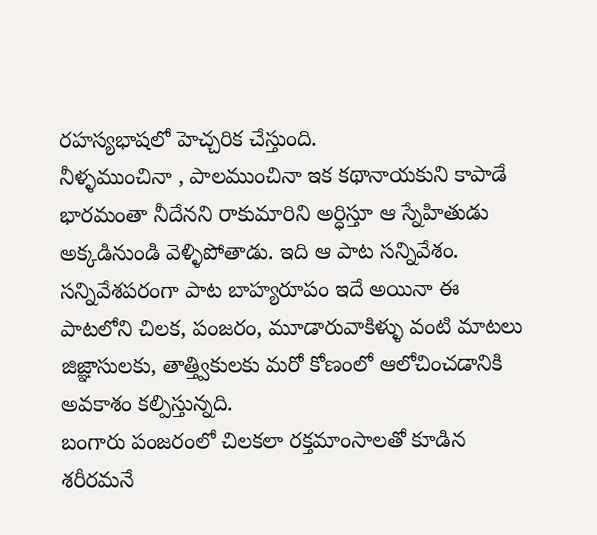రహస్యభాషలో హెచ్చరిక చేస్తుంది.
నీళ్ళముంచినా , పాలముంచినా ఇక కథానాయకుని కాపాడే భారమంతా నీదేనని రాకుమారిని అర్ధిస్తూ ఆ స్నేహితుడు అక్కడినుండి వెళ్ళిపోతాడు. ఇది ఆ పాట సన్నివేశం. సన్నివేశపరంగా పాట బాహ్యరూపం ఇదే అయినా ఈ పాటలోని చిలక, పంజరం, మూడారువాకిళ్ళు వంటి మాటలు జిజ్ఞాసులకు, తాత్త్వికులకు మరో కోణంలో ఆలోచించడానికి అవకాశం కల్పిస్తున్నది.
బంగారు పంజరంలో చిలకలా రక్తమాంసాలతో కూడిన శరీరమనే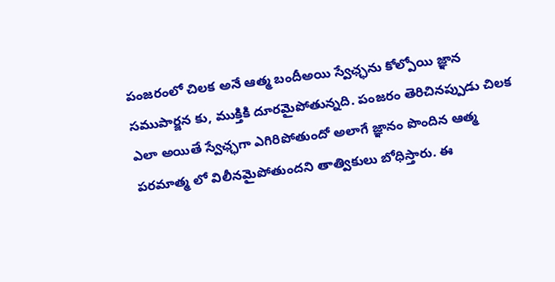పంజరంలో చిలక అనే ఆత్మ బందీఅయి స్వేఛ్ఛను కోల్పోయి జ్ఞాన సముపార్జన కు, ముక్తికి దూరమైపోతున్నది. పంజరం తెరిచినప్పుడు చిలక ఎలా అయితే స్వేఛ్ఛగా ఎగిరిపోతుందో అలాగే జ్ఞానం పొందిన ఆత్మ పరమాత్మ లో విలీనమైపోతుందని తాత్వికులు బోధిస్తారు. ఈ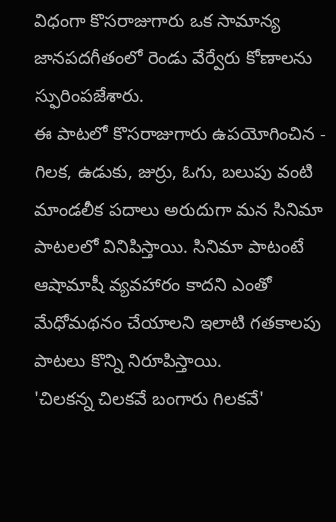విధంగా కొసరాజుగారు ఒక సామాన్య జానపదగీతంలో రెండు వేర్వేరు కోణాలను స్ఫురింపజేశారు.
ఈ పాటలో కొసరాజుగారు ఉపయోగించిన - గిలక, ఉడుకు, జుర్రు, ఓగు, బలుపు వంటి మాండలీక పదాలు అరుదుగా మన సినిమా పాటలలో వినిపిస్తాయి. సినిమా పాటంటే ఆషామాషీ వ్యవహారం కాదని ఎంతో మేధోమథనం చేయాలని ఇలాటి గతకాలపు పాటలు కొన్ని నిరూపిస్తాయి.
'చిలకన్న చిలకవే బంగారు గిలకవే'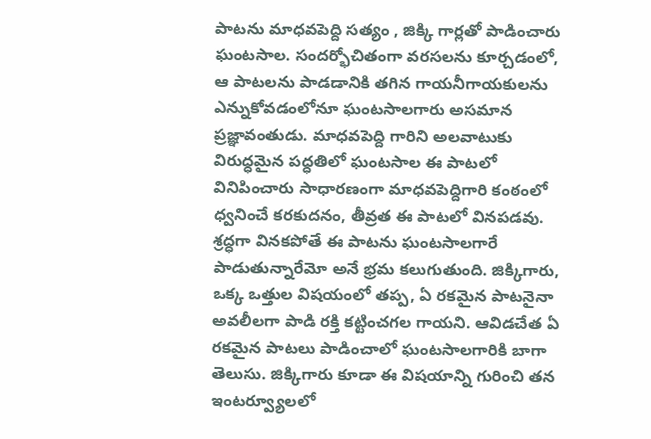పాటను మాధవపెద్ది సత్యం , జిక్కి గార్లతో పాడించారు ఘంటసాల. సందర్భోచితంగా వరసలను కూర్చడంలో, ఆ పాటలను పాడడానికి తగిన గాయనీగాయకులను ఎన్నుకోవడంలోనూ ఘంటసాలగారు అసమాన ప్రజ్ఞావంతుడు. మాధవపెద్ది గారిని అలవాటుకు విరుధ్ధమైన పధ్ధతిలో ఘంటసాల ఈ పాటలో వినిపించారు సాధారణంగా మాధవపెద్దిగారి కంఠంలో ధ్వనించే కరకుదనం, తీవ్రత ఈ పాటలో వినపడవు. శ్రద్ధగా వినకపోతే ఈ పాటను ఘంటసాలగారే పాడుతున్నారేమో అనే భ్రమ కలుగుతుంది. జిక్కిగారు, ఒక్క ఒత్తుల విషయంలో తప్ప, ఏ రకమైన పాటనైనా అవలీలగా పాడి రక్తి కట్టించగల గాయని. ఆవిడచేత ఏ రకమైన పాటలు పాడించాలో ఘంటసాలగారికి బాగా తెలుసు. జిక్కిగారు కూడా ఈ విషయాన్ని గురించి తన ఇంటర్వ్యూలలో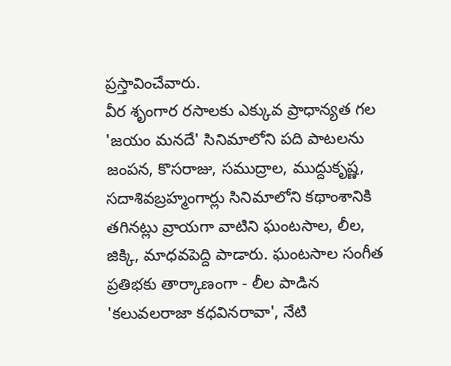ప్రస్తావించేవారు.
వీర శృంగార రసాలకు ఎక్కువ ప్రాధాన్యత గల 'జయం మనదే' సినిమాలోని పది పాటలను జంపన, కొసరాజు, సముద్రాల, ముద్దుకృష్ణ, సదాశివబ్రహ్మంగార్లు సినిమాలోని కథాంశానికి తగినట్లు వ్రాయగా వాటిని ఘంటసాల, లీల, జిక్కి, మాధవపెద్ది పాడారు. ఘంటసాల సంగీత ప్రతిభకు తార్కాణంగా - లీల పాడిన 'కలువలరాజా కధవినరావా', నేటి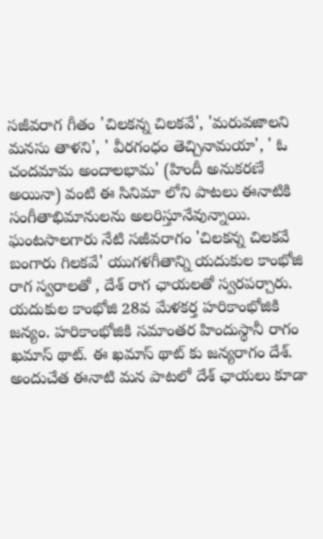సజీవరాగ గీతం 'చిలకన్న చిలకవే', 'మరువజాలని మనసు తాళని', ' వీరగంధం తెచ్చినామయా', ' ఓ చందమామ అందాలభామ' (హిందీ అనుకరణే అయినా) వంటి ఈ సినిమా లోని పాటలు ఈనాటికి సంగీతాభిమానులను అలరిస్తూనేవున్నాయి.
ఘంటసాలగారు నేటి సజీవరాగం 'చిలకన్న చిలకవే బంగారు గిలకవే' యుగళగీతాన్ని యదుకుల కాంభోజి రాగ స్వరాలతో , దేశ్ రాగ ఛాయలతో స్వరపర్చారు. యదుకుల కాంభోజి 28వ మేళకర్త హరికాంభోజికి జన్యం. హరికాంభోజికి సమాంతర హిందుస్థానీ రాగం ఖమాస్ థాట్. ఈ ఖమాస్ థాట్ కు జన్యరాగం దేశ్. అందుచేత ఈనాటి మన పాటలో దేశ్ ఛాయలు కూడా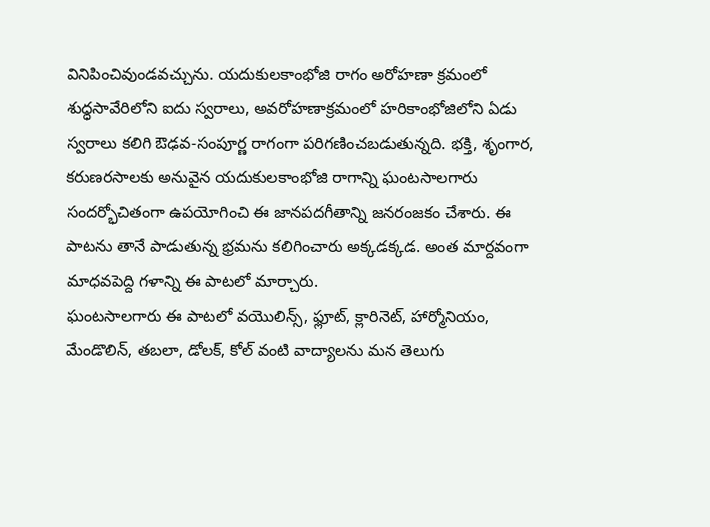వినిపించివుండవచ్చును. యదుకులకాంభోజి రాగం అరోహణా క్రమంలో శుధ్ధసావేరిలోని ఐదు స్వరాలు, అవరోహణాక్రమంలో హరికాంభోజిలోని ఏడు స్వరాలు కలిగి ఔఢవ-సంపూర్ణ రాగంగా పరిగణించబడుతున్నది. భక్తి, శృంగార, కరుణరసాలకు అనువైన యదుకులకాంభోజి రాగాన్ని ఘంటసాలగారు సందర్భోచితంగా ఉపయోగించి ఈ జానపదగీతాన్ని జనరంజకం చేశారు. ఈ పాటను తానే పాడుతున్న భ్రమను కలిగించారు అక్కడక్కడ. అంత మార్దవంగా మాధవపెద్ది గళాన్ని ఈ పాటలో మార్చారు.
ఘంటసాలగారు ఈ పాటలో వయొలిన్స్, ఫ్లూట్, క్లారినెట్, హార్మోనియం, మేండొలిన్, తబలా, డోలక్, కోల్ వంటి వాద్యాలను మన తెలుగు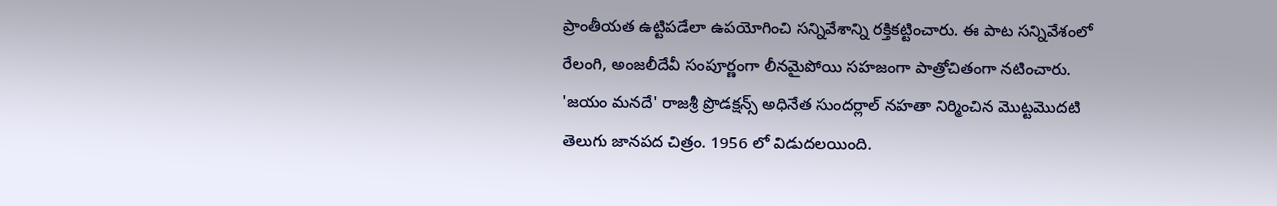ప్రాంతీయత ఉట్టిపడేలా ఉపయోగించి సన్నివేశాన్ని రక్తికట్టించారు. ఈ పాట సన్నివేశంలో రేలంగి, అంజలీదేవీ సంపూర్ణంగా లీనమైపోయి సహజంగా పాత్రోచితంగా నటించారు.
'జయం మనదే' రాజశ్రీ ప్రొడక్షన్స్ అధినేత సుందర్లాల్ నహతా నిర్మించిన మొట్టమొదటి తెలుగు జానపద చిత్రం. 1956 లో విడుదలయింది.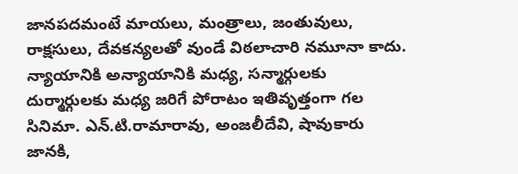జానపదమంటే మాయలు, మంత్రాలు, జంతువులు, రాక్షసులు, దేవకన్యలతో వుండే విఠలాచారి నమూనా కాదు. న్యాయానికి అన్యాయానికి మధ్య, సన్మార్గులకు దుర్మార్గులకు మధ్య జరిగే పోరాటం ఇతివృత్తంగా గల సినిమా. ఎన్.టి.రామారావు, అంజలీదేవి, షావుకారు జానకి,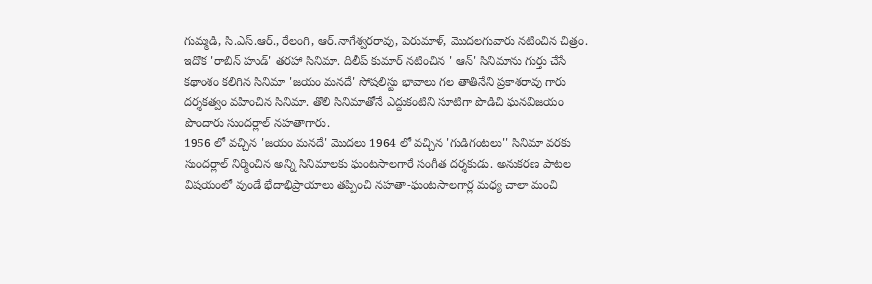గుమ్మడి, సి.ఎస్.ఆర్., రేలంగి, ఆర్.నాగేశ్వరరావు, పెరుమాళ్, మొదలగువారు నటించిన చిత్రం.
ఇదొక 'రాబిన్ హుడ్' తరహా సినిమా. దిలీప్ కుమార్ నటించిన ' ఆన్' సినిమాను గుర్తు చేసే కథాంశం కలిగిన సినిమా 'జయం మనదే' సోషలిస్టు భావాలు గల తాతినేని ప్రకాశరావు గారు దర్శకత్వం వహించిన సినిమా. తొలి సినిమాతోనే ఎద్దుకంటిని సూటిగా పొడిచి ఘనవిజయం పొందారు సుందర్లాల్ నహతాగారు.
1956 లో వచ్చిన 'జయం మనదే' మొదలు 1964 లో వచ్చిన 'గుడిగంటలు'' సినిమా వరకు సుందర్లాల్ నిర్మించిన అన్ని సినిమాలకు ఘంటసాలగారే సంగీత దర్శకుడు. అనుకరణ పాటల విషయంలో వుండే భేదాభిప్రాయాలు తప్పించి నహతా-ఘంటసాలగార్ల మధ్య చాలా మంచి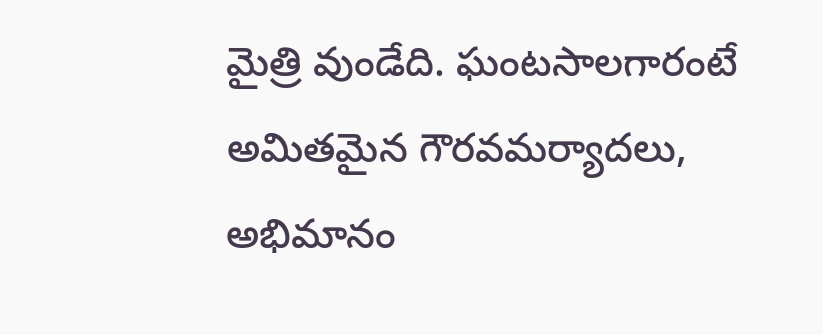మైత్రి వుండేది. ఘంటసాలగారంటే అమితమైన గౌరవమర్యాదలు, అభిమానం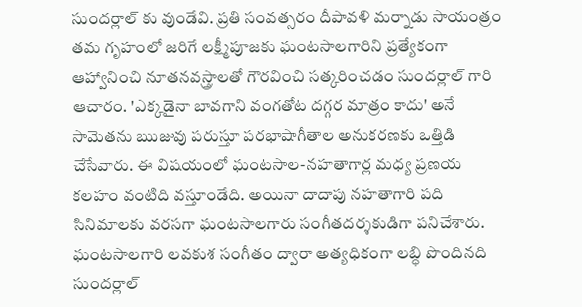సుందర్లాల్ కు వుండేవి. ప్రతి సంవత్సరం దీపావళి మర్నాడు సాయంత్రం తమ గృహంలో జరిగే లక్ష్మీపూజకు ఘంటసాలగారిని ప్రత్యేకంగా ఆహ్వానించి నూతనవస్త్రాలతో గౌరవించి సత్కరించడం సుందర్లాల్ గారి ఆచారం. 'ఎక్కడైనా బావగాని వంగతోట దగ్గర మాత్రం కాదు' అనే సామెతను ఋజువు పరుస్తూ పరభాషాగీతాల అనుకరణకు ఒత్తిడి చేసేవారు. ఈ విషయంలో ఘంటసాల-నహతాగార్ల మధ్య ప్రణయ కలహం వంటిది వస్తూండేది. అయినా దాదాపు నహతాగారి పది సినిమాలకు వరసగా ఘంటసాలగారు సంగీతదర్శకుడిగా పనిచేశారు.
ఘంటసాలగారి లవకుశ సంగీతం ద్వారా అత్యధికంగా లబ్ధి పొందినది సుందర్లాల్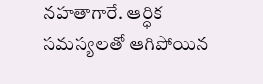నహతాగారే. ఆర్ధిక సమస్యలతో ఆగిపోయిన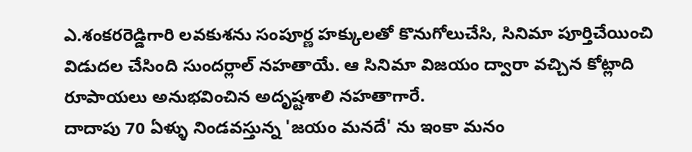ఎ.శంకరరెడ్డిగారి లవకుశను సంపూర్ణ హక్కులతో కొనుగోలుచేసి, సినిమా పూర్తిచేయించి విడుదల చేసింది సుందర్లాల్ నహతాయే. ఆ సినిమా విజయం ద్వారా వచ్చిన కోట్లాది రూపాయలు అనుభవించిన అదృష్టశాలి నహతాగారే.
దాదాపు 70 ఏళ్ళు నిండవస్తున్న 'జయం మనదే' ను ఇంకా మనం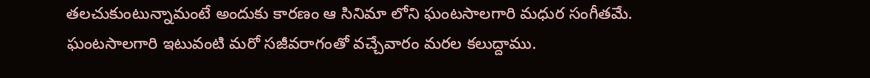తలచుకుంటున్నామంటే అందుకు కారణం ఆ సినిమా లోని ఘంటసాలగారి మధుర సంగీతమే.
ఘంటసాలగారి ఇటువంటి మరో సజీవరాగంతో వచ్చేవారం మరల కలుద్దాము.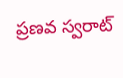ప్రణవ స్వరాట్